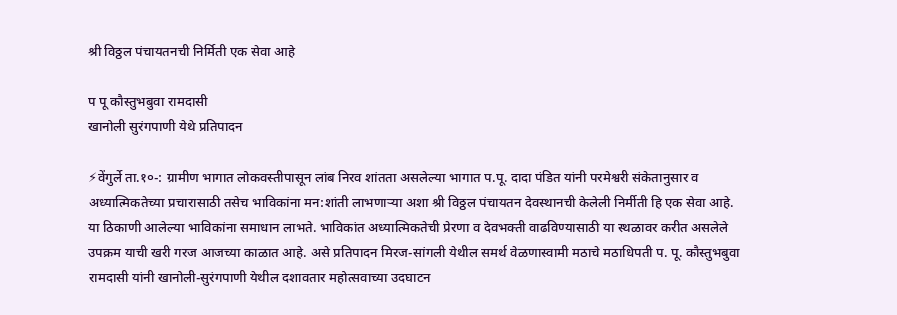श्री विठ्ठल पंचायतनची निर्मिती एक सेवा आहे

प पू कौस्तुभबुवा रामदासी
खानोली सुरंगपाणी येथे प्रतिपादन

⚡वेंगुर्ले ता.१०-: ग्रामीण भागात लोकवस्तीपासून लांब निरव शांतता असलेल्या भागात प.पू. दादा पंडित यांनी परमेश्वरी संकेतानुसार व अध्यात्मिकतेच्या प्रचारासाठी तसेच भाविकांना मन:शांती लाभणाऱ्या अशा श्री विठ्ठल पंचायतन देवस्थानची केलेली निर्मीती हि एक सेवा आहे. या ठिकाणी आलेल्या भाविकांना समाधान लाभते. भाविकांत अध्यात्मिकतेची प्रेरणा व देवभक्ती वाढविण्यासाठी या स्थळावर करीत असलेले उपक्रम याची खरी गरज आजच्या काळात आहे. असे प्रतिपादन मिरज-सांगली येथील समर्थ वेळणास्वामी मठाचे मठाधिपती प. पू. कौस्तुभबुवा रामदासी यांनी खानोली-सुरंगपाणी येथील दशावतार महोत्सवाच्या उदघाटन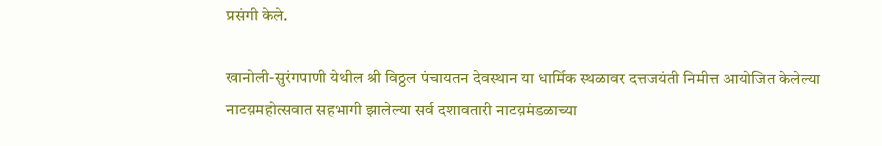प्रसंगी केले.

खानोली-सुरंगपाणी येथील श्री विठ्ठल पंचायतन देवस्थान या धार्मिक स्थळावर दत्तजयंती निमीत्त आयोजित केलेल्या नाटय़महोत्सवात सहभागी झालेल्या सर्व दशावतारी नाटय़मंडळाच्या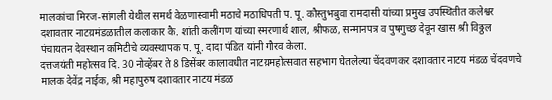मालकांचा मिरज-सांगली येथील समर्थ वेळणास्वामी मठाचे मठाधिपती प. पू. कौस्तुभबुवा रामदासी यांच्या प्रमुख उपस्थितीत कलेश्वर दशावतार नाटय़मंडळातील कलाकार कै. शांती कलींगण यांच्या स्मरणार्थ शाल, श्रीफळ, सन्मानपत्र व पुषगुच्छ देवून खास श्री विठ्ठल पंचायतन देवस्थान कमिटीचे व्यवस्थापक प. पू. दादा पंडित यांनी गौरव केला.
दत्तजयंती महोत्सव दि. 30 नोव्हेंबर ते 8 डिसेंबर कालावधीत नाटय़महोत्सवात सहभाग घेतलेल्या चेंदवणकर दशावतार नाटय मंडळ चेंदवणचे मालक देवेंद्र नाईक, श्री महापुरुष दशावतार नाटय मंडळ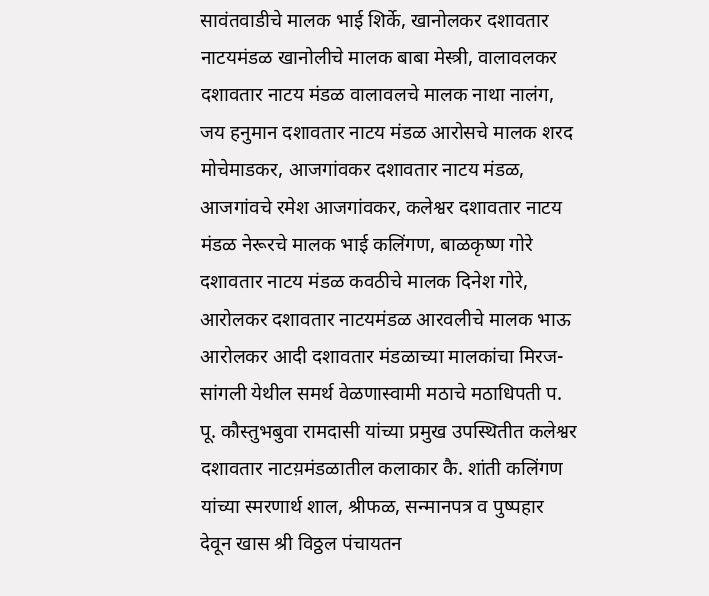सावंतवाडीचे मालक भाई शिर्के, खानोलकर दशावतार नाटयमंडळ खानोलीचे मालक बाबा मेस्त्री, वालावलकर दशावतार नाटय मंडळ वालावलचे मालक नाथा नालंग, जय हनुमान दशावतार नाटय मंडळ आरोसचे मालक शरद मोचेमाडकर, आजगांवकर दशावतार नाटय मंडळ, आजगांवचे रमेश आजगांवकर, कलेश्वर दशावतार नाटय मंडळ नेरूरचे मालक भाई कलिंगण, बाळकृष्ण गोरे दशावतार नाटय मंडळ कवठीचे मालक दिनेश गोरे, आरोलकर दशावतार नाटयमंडळ आरवलीचे मालक भाऊ आरोलकर आदी दशावतार मंडळाच्या मालकांचा मिरज-सांगली येथील समर्थ वेळणास्वामी मठाचे मठाधिपती प. पू. कौस्तुभबुवा रामदासी यांच्या प्रमुख उपस्थितीत कलेश्वर दशावतार नाटय़मंडळातील कलाकार कै. शांती कलिंगण यांच्या स्मरणार्थ शाल, श्रीफळ, सन्मानपत्र व पुष्पहार देवून खास श्री विठ्ठल पंचायतन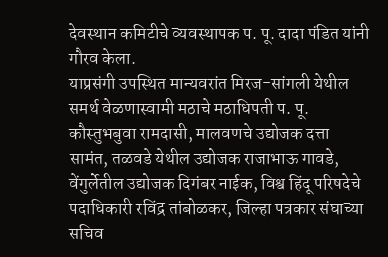देवस्थान कमिटीचे व्यवस्थापक प. पू. दादा पंडित यांनी गौरव केला.
याप्रसंगी उपस्थित मान्यवरांत मिरज-सांगली येथील समर्थ वेळणास्वामी मठाचे मठाधिपती प. पू. कौस्तुभबुवा रामदासी, मालवणचे उद्योजक दत्ता सामंत, तळवडे येथील उद्योजक राजाभाऊ गावडे, वेंगुर्लेतील उद्योजक दिगंबर नाईक, विश्व हिंदू परिषदेचे पदाधिकारी रविंद्र तांबोळकर, जिल्हा पत्रकार संघाच्या सचिव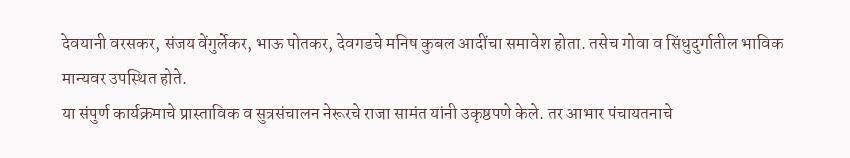देवयानी वरसकर, संजय वेंगुर्लेकर, भाऊ पोतकर, देवगडचे मनिष कुबल आदींचा समावेश होता. तसेच गोवा व सिंधुदुर्गातील भाविक मान्यवर उपस्थित होते.
या संपुर्ण कार्यक्रमाचे प्रास्ताविक व सुत्रसंचालन नेरूरचे राजा सामंत यांनी उकृष्ठपणे केले. तर आभार पंचायतनाचे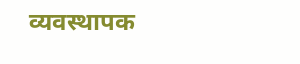व्यवस्थापक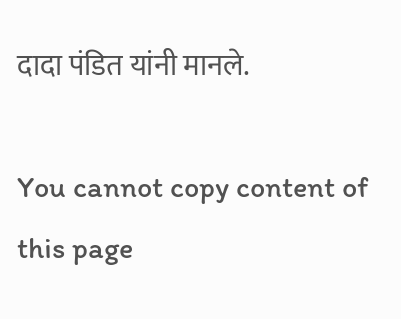दादा पंडित यांनी मानले.

You cannot copy content of this page